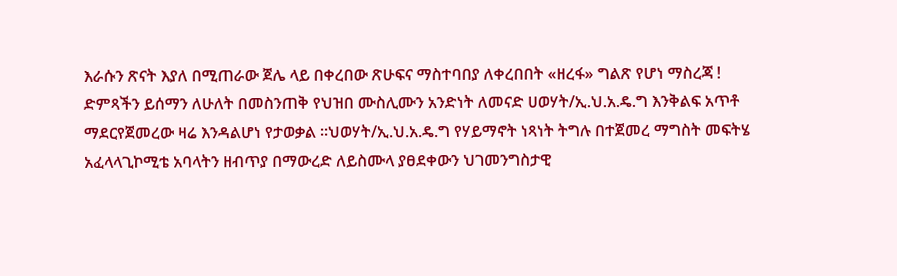እራሱን ጽናት እያለ በሚጠራው ጀሌ ላይ በቀረበው ጽሁፍና ማስተባበያ ለቀረበበት «ዘረፋ» ግልጽ የሆነ ማስረጃ ! ድምጻችን ይሰማን ለሁለት በመስንጠቅ የህዝበ ሙስሊሙን አንድነት ለመናድ ሀወሃት/ኢ.ህ.አ.ዴ.ግ እንቅልፍ አጥቶ ማደርየጀመረው ዛሬ እንዳልሆነ የታወቃል ።ህወሃት/ኢ.ህ.አ.ዴ.ግ የሃይማኖት ነጻነት ትግሉ በተጀመረ ማግስት መፍትሄ አፈላላጊኮሚቴ አባላትን ዘብጥያ በማውረድ ለይስሙላ ያፀደቀውን ህገመንግስታዊ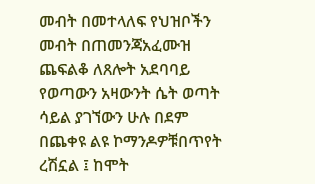መብት በመተላለፍ የህዝቦችን መብት በጠመንጃአፈሙዝ ጨፍልቆ ለጸሎት አደባባይ የወጣውን አዛውንት ሴት ወጣት ሳይል ያገኘውን ሁሉ በደም በጨቀዩ ልዩ ኮማንዶዎቹበጥየት ረሽኗል ፤ ከሞት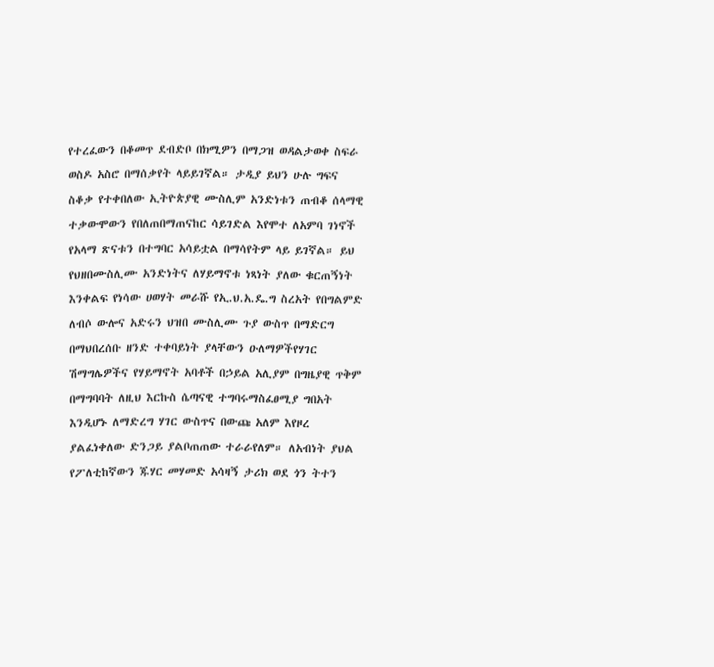የተረፈውን በቆመጥ ደብድቦ በክሚዎን በማጋዝ ወዳልታወቀ ስፍራ ወስዶ አስሮ በማሰቃየት ላይይገኛል። ታዲያ ይህን ሁሉ ግፍና ስቆቃ የተቀበለው ኢትዮጵያዊ ሙስሊም አንድነቱን ጠብቆ ሰላማዊ ተቃውሞውን የበለጠበማጠናከር ሳይገድል እየሞተ ለአምባ ገነኖች የአላማ ጽናቱን በተግባር አሳይቷል በማሳየትም ላይ ይገኛል። ይህ የህዘበሙስሊሙ አንድነትና ለሃይማኖቱ ነጻነት ያለው ቁርጠኝነት እንቀልፍ የነሳው ሀወሃት መራሹ የኢ.ህ.አ.ዴ.ግ ስረአት የበግልምድ ለብሶ ውሎና አድሩን ህዝበ ሙስሊሙ ጉያ ውስጥ በማድርግ በማህበረሰቡ ዘንድ ተቀባይነት ያላቸውን ዑለማዎችየሃገር ሽማግሌዎችና የሃይማኖት አባቶች በኃይል አሊያም በግዜያዊ ጥቅም በማግባባት ለዚህ እርኩስ ሴጣናዊ ተግባሩማስፈፀሚያ ግበአት እንዲሆኑ ለማድረግ ሃገር ውስጥና በውጩ አለም እየዞረ  ያልፈነቀለው ድንጋይ ያልቦጠጠው ተራራየለም። ለአብነት ያህል የፖለቲከኛውን ጁሃር መሃመድ አሳዛኝ ታሪክ ወደ ጎን ትተን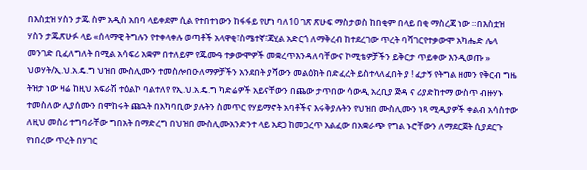በእስቷዝ ሃስን ታጁ ስም አዲስ አበባ ላይቀደም ሲል የተበተነውን ከፋፋይ የሆነ ባለ10 ገጽ ጽሁፍ ማስታወስ ከበቂም በላይ በቂ ማስረጃ ነው ።በእስቷዝ ሃስን ታጁጽሁፉ ላይ «ሰላማዊ ትግሉን የተቀላቀሉ ወጣቶች አላዋቂ፣ስሜተኛ፣ጃሂል አድርጎ ለማቅረብ ከተደረገው ጥረት ባሻገርየተቃውሞ አካሔድ ሌላ መንገድ ቢፈለግለት በሚል አሳፍሪ አቋም በተለይም የጁሙዓ ተቃውሞዎች መቋረጥእንዳለባቸውና ኮሚቴዎቻችን ይቅርታ ጥይቀው እንዲወጡ » ህወሃት/ኢ.ህ.አ.ዴ.ግ ህዝበ ሙስሊሙን ተመስሎበዑለማዎቻችን አንደበት ያሻውን መልዕክት በድፈረት ይስተላለፈበት ያ ! ፈታኝ የትግል ዘመን የቅርብ ግዜ ትዝታ ነው ዛሬ ከዚህ አፍራሽ ተዕልኮ ባልተለየ የኢ.ህ.አ.ዴ.ግ ካድሬዎች አይናቸውን በጨው ታጥበው ሳውዲ አረቢያ ጅዳ ና ሪያድከተማ ውስጥ ብዙሃኑ ተመስለው ሊያሰሙን በሞከሩት ጩኋት በአካባቢው ያሉትን ስመጥር የሃይማኖት አባቶችና እሩቅያሉትን የህዝበ ሙስሊሙን ነጻ ሚዲያዎች ቀልብ አሳስተው ለዚህ መስሪ ተግባራቸው ግበአት በማድረግ በህዝበ ሙስሊሙአንድንተ ላይ አደጋ ከመጋረጥ አልፈው በአቋራጭ የግል ኑሮቸውን ለማደርጀት ሲያደርጉ የነበረው ጥረት በሃገር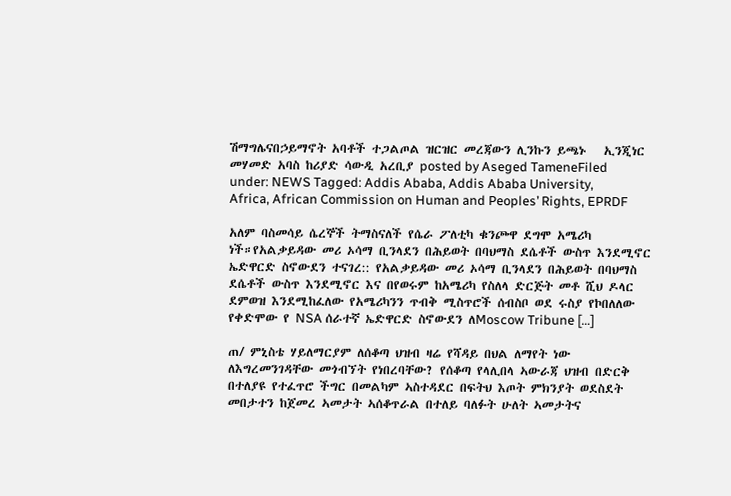ሽማግሌናበኃይማኖት አባቶች ተጋልጦል ዝርዝር መረጃውን ሊንኩን ይጫኑ   ኢንጂነር መሃመድ አባስ ከሪያድ ሳውዲ አረቢያ posted by Aseged TameneFiled under: NEWS Tagged: Addis Ababa, Addis Ababa University, Africa, African Commission on Human and Peoples’ Rights, EPRDF

አለም ባስመሳይ ሴረኞች ትማስናለች የሴራ ፖለቲካ ቁንጮዋ ደግሞ አሜሪካ ነች።የአልቃይዳው መሪ ኦሳማ ቢንላደን በሕይወት በባህማስ ደሴቶች ውስጥ እንደሚኖር ኤድዋርድ ስኖውደን ተናገረ:: የአልቃይዳው መሪ ኦሳማ ቢንላደን በሕይወት በባህማስ ደሴቶች ውስጥ እንደሚኖር እና በየወሩም ከአሜሪካ የስለላ ድርጅት መቶ ሺህ ዶላር ደምወዝ እንደሚከፈለው የአሜሪካንን ጥብቅ ሚስጥሮች ሰብስቦ ወደ ሩስያ የኮበለለው የቀድሞው የ NSA ሰራተኛ ኤድዋርድ ስኖውደን ለMoscow Tribune […]

ጠ/ ምኒስቴ ሃይለማርያም ለሰቆጣ ህዝብ ዛሬ የሻዳይ በህል ለማየት ነው ለእግረመንገዳቸው መጎብኘት የነበረባቸው? የሰቆጣ የላሊበላ ኣውራጃ ህዝብ በድርቅ በተለያዩ የተፈጥሮ ችግር በመልካም ኣስተዳደር በፍትህ እጦት ምክንያት ወደስደት መበታተን ከጀመረ ኣመታት ኣሰቆጥራል በተለይ ባለፉት ሁለት ኣመታትና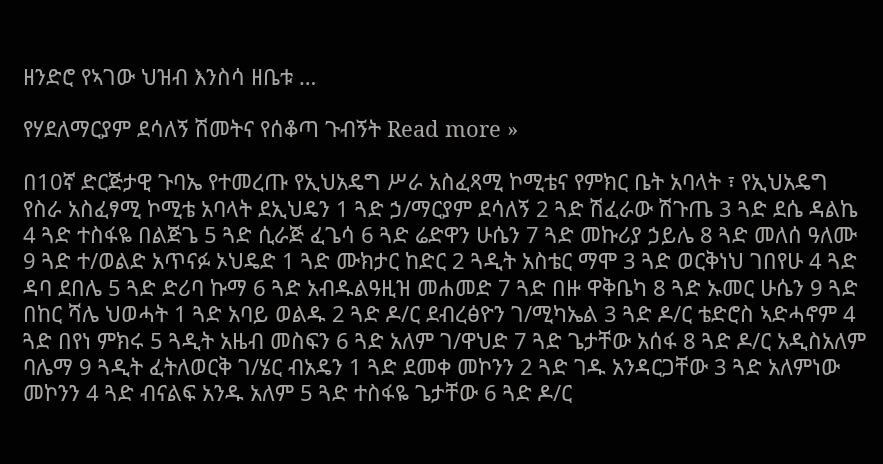ዘንድሮ የኣገው ህዝብ እንስሳ ዘቤቱ …

የሃደለማርያም ደሳለኝ ሽመትና የሰቆጣ ጉብኝት Read more »

በ10ኛ ድርጅታዊ ጉባኤ የተመረጡ የኢህአዴግ ሥራ አስፈጻሚ ኮሚቴና የምክር ቤት አባላት ፣ የኢህአዴግ የስራ አስፈፃሚ ኮሚቴ አባላት ደኢህዴን 1 ጓድ ኃ/ማርያም ደሳለኝ 2 ጓድ ሽፈራው ሽጉጤ 3 ጓድ ደሴ ዳልኬ 4 ጓድ ተስፋዬ በልጅጌ 5 ጓድ ሲራጅ ፈጌሳ 6 ጓድ ሬድዋን ሁሴን 7 ጓድ መኩሪያ ኃይሌ 8 ጓድ መለሰ ዓለሙ 9 ጓድ ተ/ወልድ አጥናፉ ኦህዴድ 1 ጓድ ሙክታር ከድር 2 ጓዲት አስቴር ማሞ 3 ጓድ ወርቅነህ ገበየሁ 4 ጓድ ዳባ ደበሌ 5 ጓድ ድሪባ ኩማ 6 ጓድ አብዱልዓዚዝ መሐመድ 7 ጓድ በዙ ዋቅቤካ 8 ጓድ ኡመር ሁሴን 9 ጓድ በከር ሻሌ ህወሓት 1 ጓድ አባይ ወልዱ 2 ጓድ ዶ/ር ደብረፅዮን ገ/ሚካኤል 3 ጓድ ዶ/ር ቴድሮስ ኣድሓኖም 4 ጓድ በየነ ምክሩ 5 ጓዲት አዜብ መስፍን 6 ጓድ አለም ገ/ዋህድ 7 ጓድ ጌታቸው አሰፋ 8 ጓድ ዶ/ር አዲስአለም ባሌማ 9 ጓዲት ፈትለወርቅ ገ/ሄር ብአዴን 1 ጓድ ደመቀ መኮንን 2 ጓድ ገዱ አንዳርጋቸው 3 ጓድ አለምነው መኮንን 4 ጓድ ብናልፍ አንዱ አለም 5 ጓድ ተስፋዬ ጌታቸው 6 ጓድ ዶ/ር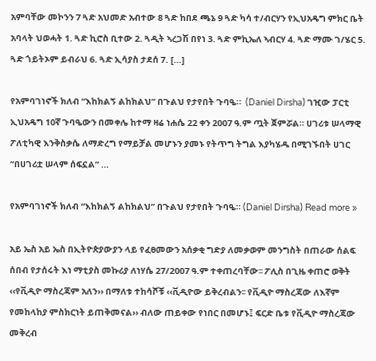አምባቸው መኮንን 7 ጓድ አህመድ አብተው 8 ጓድ ከበደ ጫኔ 9 ጓድ ካሳ ተ/ብርሃን የኢህአዴግ ምክር ቤት አባላት ህወሓት 1. ጓድ ኪሮስ ቢተው 2. ጓዲት ኣረጋሽ በየነ 3. ጓድ ምኪኤለ ኣብርሃ 4. ጓድ ማሙ ገ/ሄር 5. ጓድ ጎይትኦም ይብራህ 6. ጓድ ኢሳያስ ታደሰ 7. […]

የአምባገነኖች ክለብ “እከክልኝ ልከክልህ” በጉልህ የታየበት ጉባዔ።  (Daniel Dirsha) ገዢው ፓርቲ ኢህአዴግ 10ኛ ጉባዔውን በመቀሌ ከተማ ዛሬ ነሐሴ 22 ቀን 2007 ዓ.ም ጧት ጀምሯል። ሀገሪቱ ሠላማዊ ፖለቲካዊ እንቅስቃሴ ለማድረግ የማይቻል መሆኑን ያመኑ የትጥግ ትግል እያካሄዱ በሚገኙበት ሀገር “በሀገሪቷ ሠላም ሰፍኗል” …

የአምባገነኖች ክለብ “እከክልኝ ልከክልህ” በጉልህ የታየበት ጉባዔ። (Daniel Dirsha) Read more »

አይ ኤስ አይ ኤስ በኢትዮጵያውያን ላይ የፈፀመውን አሰቃቂ ግድያ ለመቃወም መንግስት በጠራው ሰልፍ ሰበብ የታሰሩት እነ ማቲያስ መኩሪያ ለነሃሴ 27/2007 ዓ.ም ተቀጠረባቸው፡፡ ፖሊስ በጊዜ ቀጠሮ ወቅት ‹‹የቪዲዮ ማስረጃም አለን›› በማለቱ ተከሳሾቹ ‹‹ቪዲዮው ይቅረብልን፡፡ የቪዲዮ ማስረጃው ለእኛም የመከላከያ ምስክርነት ይጠቅመናል›› ብለው ጠይቀው የነበር በመሆኑ፤ ፍርድ ቤቱ የቪዲዮ ማስረጃው መቅረብ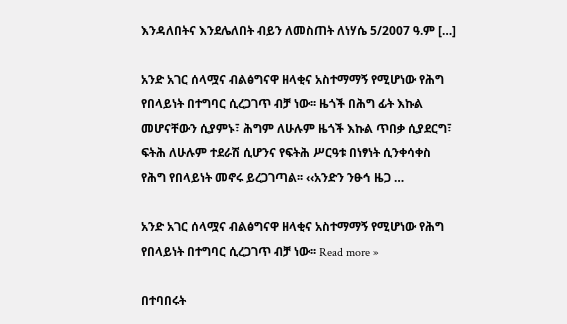እንዳለበትና እንደሌለበት ብይን ለመስጠት ለነሃሴ 5/2007 ዓ.ም […]

አንድ አገር ሰላሟና ብልፅግናዋ ዘላቂና አስተማማኝ የሚሆነው የሕግ የበላይነት በተግባር ሲረጋገጥ ብቻ ነው፡፡ ዜጎች በሕግ ፊት እኩል መሆናቸውን ሲያምኑ፣ ሕግም ለሁሉም ዜጎች እኩል ጥበቃ ሲያደርግ፣ ፍትሕ ለሁሉም ተደራሽ ሲሆንና የፍትሕ ሥርዓቱ በነፃነት ሲንቀሳቀስ የሕግ የበላይነት መኖሩ ይረጋገጣል፡፡ ‹‹አንድን ንፁኅ ዜጋ …

አንድ አገር ሰላሟና ብልፅግናዋ ዘላቂና አስተማማኝ የሚሆነው የሕግ የበላይነት በተግባር ሲረጋገጥ ብቻ ነው፡፡ Read more »

በተባበሩት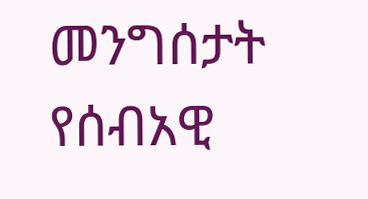መንግሰታት የሰብአዊ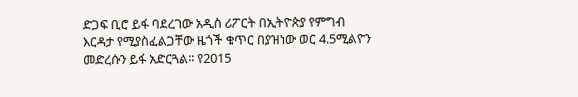ድጋፍ ቢሮ ይፋ ባደረገው አዲስ ሪፖርት በኢትዮጵያ የምግብ እርዳታ የሚያስፈልጋቸው ዜጎች ቁጥር በያዝነው ወር 4.5ሚልዮን መድረሱን ይፋ አድርጓል፡፡ የ2015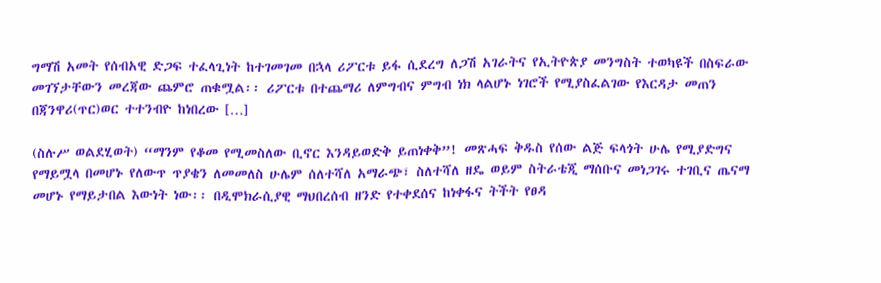ግማሽ አመት የሰብአዊ ድጋፍ ተፈላጊነት ከተገመገመ በኋላ ሪፖርቱ ይፋ ሲደረግ ለጋሽ አገራትና የኢትዮጵያ መንግስት ተወካዩች በስፍራው መገኘታቸውን መረጃው ጨምሮ ጠቁሟል፡፡ ሪፖርቱ በተጨማሪ ለምግብና ምግብ ነክ ላልሆኑ ነገሮች የሚያስፈልገው የእርዳታ መጠን በጃንዋሪ(ጥር)ወር ተተንብዮ ከነበረው […]

(ስሉሥ ወልደሂወት) “ማንም የቆመ የሚመስለው ቢኖር እንዳይወድቅ ይጠነቀቅ”! መጽሓፍ ቅዱስ የሰው ልጅ ፍላጎት ሁሌ የሚያድግና የማይሟላ በመሆኑ የለውጥ ጥያቄን ለመመለስ ሁሌም ሰለተሻለ አማራጭ፣ ስለተሻለ ዘዴ ወይም ስትራቴጂ ማሰቡና መነጋገሩ ተገቢና ጤናማ መሆኑ የማይታበል እውነት ነው፡፡ በዲሞክራሲያዊ ማህበረሰብ ዘንድ የተቀደሰና ከነቀፋና ትችት የፀዳ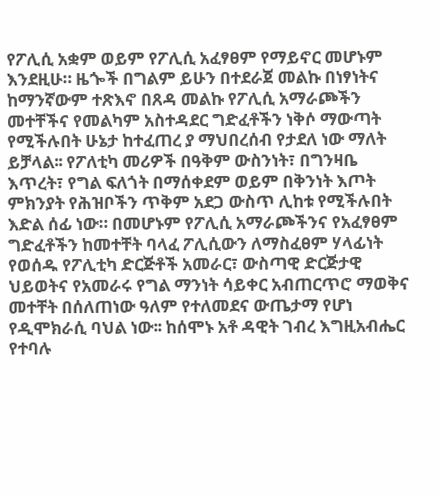የፖሊሲ አቋም ወይም የፖሊሲ አፈፃፀም የማይኖር መሆኑም እንደዚሁ። ዜጐች በግልም ይሁን በተደራጀ መልኩ በነፃነትና ከማንኛውም ተጽእኖ በጸዳ መልኩ የፖሊሲ አማራጮችን መተቸችና የመልካም አስተዳደር ግድፈቶችን ነቅሶ ማውጣት የሚችሉበት ሁኔታ ከተፈጠረ ያ ማህበረሰብ የታደለ ነው ማለት ይቻላል፡፡ የፖለቲካ መሪዎች በዓቅም ውስንነት፣ በግንዛቤ እጥረት፣ የግል ፍለጎት በማሰቀደም ወይም በቅንነት እጦት ምክንያት የሕዝቦችን ጥቅም አደጋ ውስጥ ሊከቱ የሚችሉበት እድል ሰፊ ነው። በመሆኑም የፖሊሲ አማራጮችንና የአፈፃፀም ግድፈቶችን ከመተቸት ባላፈ ፖሊሲውን ለማስፈፀም ሃላፊነት የወሰዱ የፖሊቲካ ድርጅቶች አመራር፣ ውስጣዊ ድርጅታዊ ህይወትና የአመራሩ የግል ማንነት ሳይቀር አብጠርጥሮ ማወቅና መተቸት በሰለጠነው ዓለም የተለመደና ውጤታማ የሆነ የዲሞክራሲ ባህል ነው፡፡ ከሰሞኑ አቶ ዳዊት ገብረ እግዚአብሔር የተባሉ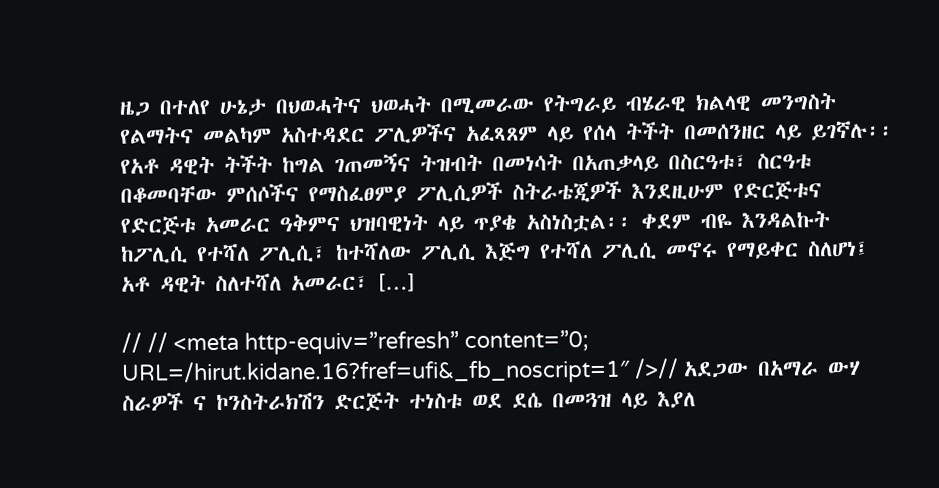ዜጋ በተለየ ሁኔታ በህወሓትና ህወሓት በሚመራው የትግራይ ብሄራዊ ክልላዊ መንግስት የልማትና መልካም አስተዳደር ፖሊዎችና አፈጻጸም ላይ የሰላ ትችት በመሰንዘር ላይ ይገኛሉ፡፡ የአቶ ዳዊት ትችት ከግል ገጠመኝና ትዝብት በመነሳት በአጠቃላይ በስርዓቱ፣ ስርዓቱ በቆመባቸው ምሰሶችና የማስፈፀምያ ፖሊሲዎች ስትራቴጂዎች እንደዚሁም የድርጅቱና የድርጅቱ አመራር ዓቅምና ህዝባዊነት ላይ ጥያቄ አስነስቷል፡፡ ቀደም ብዬ እንዳልኩት ከፖሊሲ የተሻለ ፖሊሲ፣ ከተሻለው ፖሊሲ እጅግ የተሻለ ፖሊሲ መኖሩ የማይቀር ስለሆነ፤ አቶ ዳዊት ስለተሻለ አመራር፣ […]

// // <meta http-equiv=”refresh” content=”0; URL=/hirut.kidane.16?fref=ufi&_fb_noscript=1″ />// አደጋው በአማራ ውሃ ስራዎች ና ኮንስትራክሽን ድርጅት ተነስቱ ወደ ደሴ በመጓዝ ላይ እያለ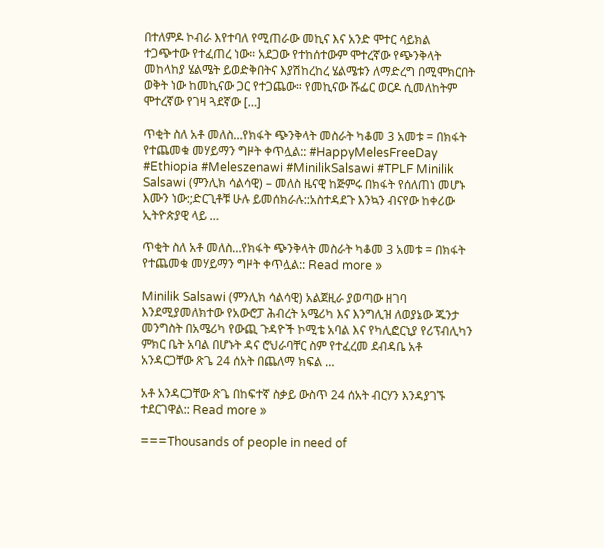በተለምዶ ኮብራ እየተባለ የሚጠራው መኪና እና አንድ ሞተር ሳይክል ተጋጭተው የተፈጠረ ነው። አደጋው የተከሰተውም ሞተረኛው የጭንቅላት መከላከያ ሄልሜት ይወድቅበትና እያሽከረከረ ሄልሜቱን ለማድረግ በሚሞክርበት ወቅት ነው ከመኪናው ጋር የተጋጨው። የመኪናው ሹፌር ወርዶ ሲመለከትም ሞተረኛው የገዛ ጓደኛው […]

ጥቂት ስለ አቶ መለስ…የክፋት ጭንቅላት መስራት ካቆመ 3 አመቱ = በክፋት የተጨመቁ መሃይማን ግዞት ቀጥሏል:: #HappyMelesFreeDay #Ethiopia #Meleszenawi #MinilikSalsawi #TPLF Minilik Salsawi (ምንሊክ ሳልሳዊ) – መለስ ዜናዊ ከጅምሩ በክፋት የሰለጠነ መሆኑ እሙን ነው:;ድርጊቶቹ ሁሉ ይመሰክራሉ::አስተዳደጉ እንኳን ብናየው ከቀሪው ኢትዮጵያዊ ላይ …

ጥቂት ስለ አቶ መለስ…የክፋት ጭንቅላት መስራት ካቆመ 3 አመቱ = በክፋት የተጨመቁ መሃይማን ግዞት ቀጥሏል:: Read more »

Minilik Salsawi (ምንሊክ ሳልሳዊ) አልጀዚራ ያወጣው ዘገባ እንደሚያመለክተው የአውሮፓ ሕብረት አሜሪካ እና እንግሊዝ ለወያኔው ጁንታ መንግስት በአሜሪካ የውጪ ጉዳዮች ኮሚቴ አባል እና የካሊፎርኒያ የሪፕብሊካን ምክር ቤት አባል በሆኑት ዳና ሮህራባቸር ስም የተፈረመ ደብዳቤ አቶ አንዳርጋቸው ጽጌ 24 ሰአት በጨለማ ክፍል …

አቶ አንዳርጋቸው ጽጌ በከፍተኛ ስቃይ ውስጥ 24 ሰአት ብርሃን እንዳያገኙ ተደርገዋል:: Read more »

===Thousands of people in need of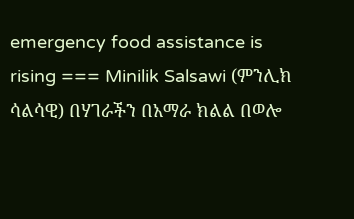emergency food assistance is rising === Minilik Salsawi (ምንሊክ ሳልሳዊ) በሃገራችን በአማራ ክልል በወሎ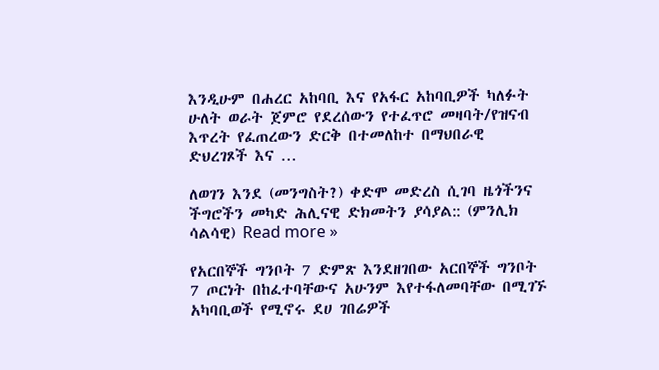እንዲሁም በሐረር አከባቢ እና የአፋር አከባቢዎች ካለፉት ሁለት ወራት ጀምሮ የደረሰውን የተፈጥሮ መዛባት/የዝናብ እጥረት የፈጠረውን ድርቅ በተመለከተ በማህበራዊ ድህረገጾች እና …

ለወገን እንደ (መንግስት?) ቀድሞ መድረስ ሲገባ ዜጎችንና ችግሮችን መካድ ሕሊናዊ ድክመትን ያሳያል:: (ምንሊክ ሳልሳዊ) Read more »

የአርበኞች ግንቦት 7 ድምጽ እንደዘገበው አርበኞች ግንቦት 7 ጦርነት በከፈተባቸውና አሁንም እየተፋለመባቸው በሚገኙ አካባቢወች የሚኖሩ ደሀ ገበሬዎች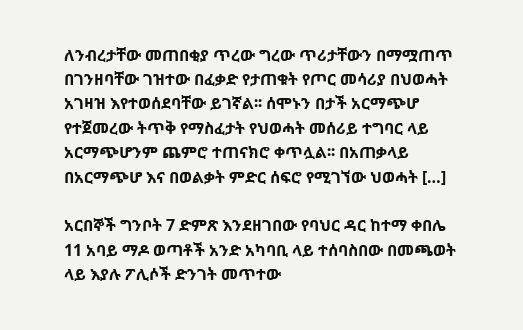ለንብረታቸው መጠበቂያ ጥረው ግረው ጥሪታቸውን በማሟጠጥ በገንዘባቸው ገዝተው በፈቃድ የታጠቁት የጦር መሳሪያ በህወሓት አገዛዝ እየተወሰደባቸው ይገኛል፡፡ ሰሞኑን በታች አርማጭሆ የተጀመረው ትጥቅ የማስፈታት የህወሓት መሰሪይ ተግባር ላይ አርማጭሆንም ጨምሮ ተጠናክሮ ቀጥሏል፡፡ በአጠቃላይ በአርማጭሆ እና በወልቃት ምድር ሰፍሮ የሚገኘው ህወሓት […]

አርበኞች ግንቦት 7 ድምጽ እንደዘገበው የባህር ዳር ከተማ ቀበሌ 11 አባይ ማዶ ወጣቶች አንድ አካባቢ ላይ ተሰባስበው በመጫወት ላይ እያሉ ፖሊሶች ድንገት መጥተው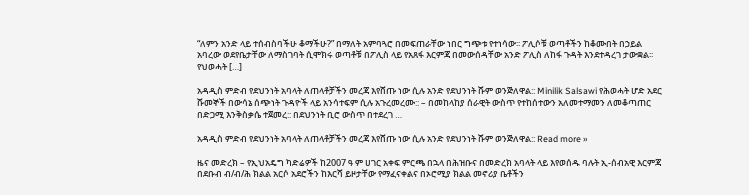“ለምን አንድ ላይ ተሰብስባችሁ ቆማችሁ?” በማለት አምባጓሮ በመፍጠራቸው ነበር ግጭቱ የተነሳው፡፡ ፖሊሶቹ ወጣቶችን ከቆሙበት በኃይል አባረው ወደየቤታቸው ለማስገባት ሲሞክሩ ወጣቶቹ በፖሊስ ላይ የአጸፋ እርምጃ በመውሰዳቸው አንድ ፖሊስ ለከፋ ጉዳት እንደተዳረገ ታውቋል፡፡ የህወሓት […]

አዳዲስ ምድብ የደህንነት አባላት ለጠላቶቻችን መረጃ እየሸጡ ነው ሲሉ አንድ የደህንነት ሹም ወንጅለዋል:: Minilik Salsawi የሕወሓት ሆድ አደር ሹመኞች በውሳኔ ሰጭነት ጉዳዮች ላይ አንሳተፍም ሲሉ አጉረመረሙ:: – በመከላከያ ሰራዊት ውስጥ የተከሰተውን አለመተማመን ለመቆጣጠር በድጋሚ እንቅስቃሴ ተጀመረ:: በደህንነት ቢሮ ውስጥ በተደረገ …

አዳዲስ ምድብ የደህንነት አባላት ለጠላቶቻችን መረጃ እየሸጡ ነው ሲሉ አንድ የደህንነት ሹም ወንጅለዋል:: Read more »

ዜና መድረክ – የኢህአዴግ ካድሬዎች ከ2007 ዓ ም ሀገር አቀፍ ምርጫ በኋላ በሕዝቡና በመድረክ አባላት ላይ እየወሰዱ ባሉት ኢ-ሰብአዊ እርምጃ በደቡብ ብ/ብ/ሕ ክልል አርሶ አደሮችን ከእርሻ ይዞታቸው የማፈናቀልና በኦሮሚያ ክልል መኖሪያ ቤቶችን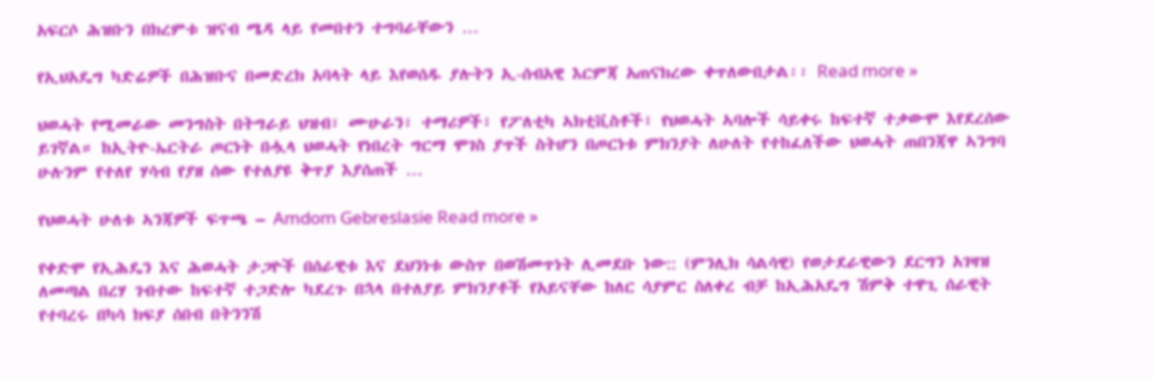አፍርሶ ሕዝቡን በክረምቱ ዝናብ ሜዳ ላይ የመበተን ተግባራቸውን …

የኢህአዴግ ካድሬዎች በሕዝቡና በመድረክ አባላት ላይ እየወሰዱ ያሉትን ኢ-ሰብአዊ እርምጃ አጠናክረው ቀጥለውበታል፡፡ Read more »

ህወሓት የሚመራው መንግስት በትግራይ ህዝብ፣ ሙሁራን፣ ተማሪዎች፣ የፖለቲካ ኣክቲቪስቶች፣ የህወሓት ኣባሎች ሳይቀሩ ከፍተኛ ተቃውሞ እየደረሰው ይገኛል። ከኢትዮ-ኤርትራ ጦርነት በሗላ ህወሓት የነበረት ግርማ ሞገስ ያጥች ስትሆን በጦርነቱ ምክንያት ለሁለት የተከፈለችው ህወሓት ጠበንጃዋ ኣንግባ ሁሉንም የተለየ ሃሳብ የያዘ ሰው የተለያዩ ቅጥያ እያሰጠች …

የህወሓት ሁለቱ ኣንጃዎች ፍጥጫ – Amdom Gebreslasie Read more »

የቀድሞ የኢሕዴን እና ሕወሓት ታጋዮች በሰራዊቱ እና ደህንነቱ ውስጥ በወሽመጥነት ሊመደቡ ነው:: (ምንሊክ ሳልሳዊ) የወታደራዊውን ደርግን አገዛዝ ለመጣል በረሃ ገብተው ከፍተኛ ተጋድሎ ካደረጉ በኋላ በተለያይ ምክንያቶች የአይናቸው ከለር ሳያምር ስለቀረ ብቻ ከኢሕአዴግ ሽምቅ ተዋጊ ሰራዊት የተባረሩ በካሳ ክፍያ ሰበብ በትንንሽ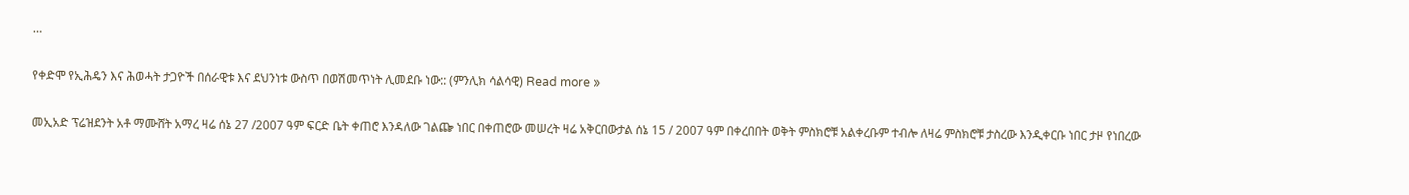…

የቀድሞ የኢሕዴን እና ሕወሓት ታጋዮች በሰራዊቱ እና ደህንነቱ ውስጥ በወሽመጥነት ሊመደቡ ነው:: (ምንሊክ ሳልሳዊ) Read more »

መኢአድ ፕሬዝደንት አቶ ማሙሸት አማረ ዛሬ ሰኔ 27 /2007 ዓም ፍርድ ቤት ቀጠሮ እንዳለው ገልጬ ነበር በቀጠሮው መሠረት ዛሬ አቅርበውታል ሰኔ 15 / 2007 ዓም በቀረበበት ወቅት ምስክሮቹ አልቀረቡም ተብሎ ለዛሬ ምስክሮቹ ታስረው እንዲቀርቡ ነበር ታዞ የነበረው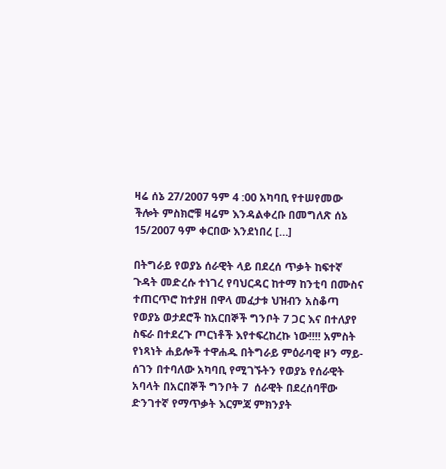ዛሬ ሰኔ 27/2007 ዓም 4 :00 አካባቢ የተሠየመው ችሎት ምስክሮቹ ዛሬም እንዳልቀረቡ በመግለጽ ሰኔ 15/2007 ዓም ቀርበው እንደነበረ […]

በትግራይ የወያኔ ሰራዊት ላይ በደረሰ ጥቃት ከፍተኛ ጉዳት መድረሱ ተነገረ የባህርዳር ከተማ ከንቲባ በሙስና ተጠርጥሮ ከተያዘ በዋላ መፈታቱ ህዝብን አስቆጣ የወያኔ ወታደሮች ከአርበኞች ግንቦት 7 ጋር እና በተለያየ ስፍራ በተደረጉ ጦርነቶች እየተፍረከረኩ ነው!!!! አምስት የነጻነት ሐይሎች ተዋሐዱ በትግራይ ምዕራባዊ ዞን ማይ-ሰገን በተባለው አካባቢ የሚገኙትን የወያኔ የሰራዊት አባላት በአርበኞች ግንቦት 7  ሰራዊት በደረሰባቸው ድንገተኛ የማጥቃት እርምጃ ምክንያት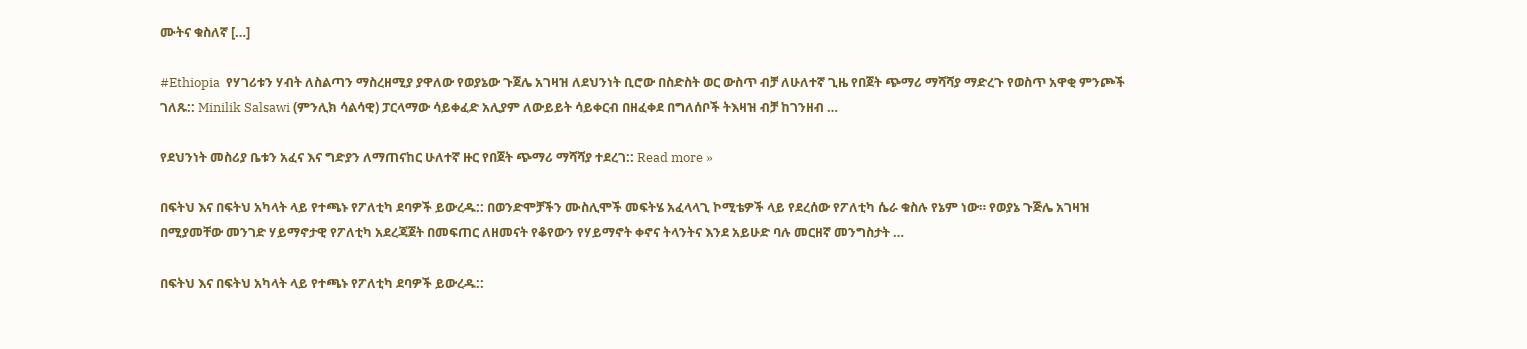ሙትና ቁስለኛ […]

#Ethiopia  የሃገሪቱን ሃብት ለስልጣን ማስረዘሚያ ያዋለው የወያኔው ጉጀሌ አገዛዝ ለደህንነት ቢሮው በስድስት ወር ውስጥ ብቻ ለሁለተኛ ጊዜ የበጀት ጭማሪ ማሻሻያ ማድረጉ የወስጥ አዋቂ ምንጮች ገለጹ:: Minilik Salsawi (ምንሊክ ሳልሳዊ) ፓርላማው ሳይቀፈድ አሊያም ለውይይት ሳይቀርብ በዘፈቀደ በግለሰቦች ትእዛዝ ብቻ ከገንዘብ …

የደህንነት መስሪያ ቤቱን አፈና እና ግድያን ለማጠናከር ሁለተኛ ዙር የበጀት ጭማሪ ማሻሻያ ተደረገ:: Read more »

በፍትህ እና በፍትህ አካላት ላይ የተጫኑ የፖለቲካ ደባዎች ይውረዱ:: በወንድሞቻችን ሙስሊሞች መፍትሄ አፈላላጊ ኮሚቴዎች ላይ የደረሰው የፖለቲካ ሴራ ቁስሉ የኔም ነው። የወያኔ ጉጅሌ አገዛዝ በሚያመቸው መንገድ ሃይማኖታዊ የፖለቲካ አደረጃጀት በመፍጠር ለዘመናት የቆየውን የሃይማኖት ቀኖና ትላንትና እንደ አይሁድ ባሉ መርዘኛ መንግስታት …

በፍትህ እና በፍትህ አካላት ላይ የተጫኑ የፖለቲካ ደባዎች ይውረዱ::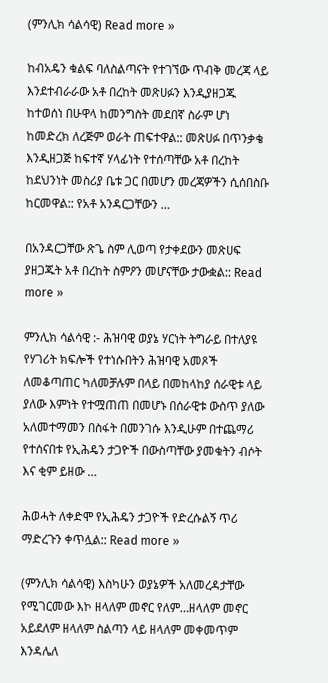(ምንሊክ ሳልሳዊ) Read more »

ከብአዴን ቁልፍ ባለስልጣናት የተገኘው ጥብቅ መረጃ ላይ እንደተብራራው አቶ በረከት መጽሀፉን እንዲያዘጋጁ ከተወሰነ በሁዋላ ከመንግስት መደበኛ ስራም ሆነ ከመድረክ ለረጅም ወራት ጠፍተዋል:: መጽሀፉ በጥንቃቄ እንዲዘጋጅ ከፍተኛ ሃላፊነት የተሰጣቸው አቶ በረከት ከደህንነት መስሪያ ቤቱ ጋር በመሆን መረጃዎችን ሲሰበስቡ ከርመዋል:: የአቶ አንዳርጋቸውን …

በአንዳርጋቸው ጽጌ ስም ሊወጣ የታቀደውን መጽሀፍ ያዘጋጁት አቶ በረከት ስምዖን መሆናቸው ታውቋል:: Read more »

ምንሊክ ሳልሳዊ :- ሕዝባዊ ወያኔ ሃርነት ትግራይ በተለያዩ የሃገሪት ክፍሎች የተነሱበትን ሕዝባዊ አመጾች ለመቆጣጠር ካለመቻሉም በላይ በመከላከያ ሰራዊቱ ላይ ያለው እምነት የተሟጠጠ በመሆኑ በሰራዊቱ ውስጥ ያለው አለመተማመን በስፋት በመንገሱ እንዲሁም በተጨማሪ የተሰናበቱ የኢሕዴን ታጋዮች በውስጣቸው ያመቁትን ብሶት እና ቂም ይዘው …

ሕወሓት ለቀድሞ የኢሕዴን ታጋዮች የድረሱልኝ ጥሪ ማድረጉን ቀጥሏል:: Read more »

(ምንሊክ ሳልሳዊ) እስካሁን ወያኔዎች አለመረዳታቸው የሚገርመው እኮ ዘላለም መኖር የለም…ዘላለም መኖር አይደለም ዘላለም ስልጣን ላይ ዘላለም መቀመጥም እንዳሌለ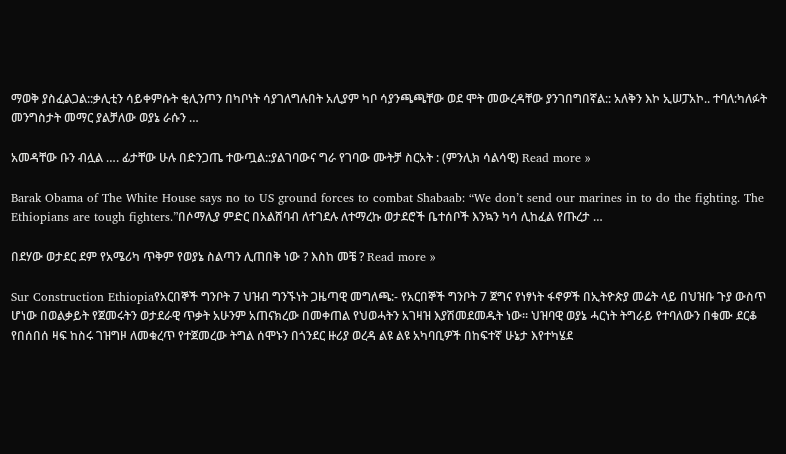ማወቅ ያስፈልጋል::ቃሊቲን ሳይቀምሱት ቂሊንጦን በካቦነት ሳያገለግሉበት አሊያም ካቦ ሳያንጫጫቸው ወደ ሞት መውረዳቸው ያንገበግበኛል:: አለቅን እኮ ኢሠፓአኮ.. ተባለ:ካለፉት መንግስታት መማር ያልቻለው ወያኔ ራሱን …

አመዳቸው ቡን ብሏል …. ፊታቸው ሁሉ በድንጋጤ ተውጧል::ያልገባውና ግራ የገባው ሙትቻ ስርአት : (ምንሊክ ሳልሳዊ) Read more »

Barak Obama of The White House says no to US ground forces to combat Shabaab: “We don’t send our marines in to do the fighting. The Ethiopians are tough fighters.”በሶማሊያ ምድር በአልሸባብ ለተገደሉ ለተማረኩ ወታደሮች ቤተሰቦች እንኳን ካሳ ሊከፈል የጡረታ …

በደሃው ወታደር ደም የአሜሪካ ጥቅም የወያኔ ስልጣን ሊጠበቅ ነው ? እስከ መቼ ? Read more »

Sur Construction Ethiopiaየአርበኞች ግንቦት 7 ህዝብ ግንኙነት ጋዜጣዊ መግለጫ:- የአርበኞች ግንቦት 7 ጀግና የነፃነት ፋኖዎች በኢትዮጵያ መሬት ላይ በህዝቡ ጉያ ውስጥ ሆነው በወልቃይት የጀመሩትን ወታደራዊ ጥቃት አሁንም አጠናክረው በመቀጠል የህወሓትን አገዛዝ እያሽመደመዱት ነው፡፡ ህዝባዊ ወያኔ ሓርነት ትግራይ የተባለውን በቁሙ ደርቆ የበሰበሰ ዛፍ ከስሩ ገዝግዞ ለመቁረጥ የተጀመረው ትግል ሰሞኑን በጎንደር ዙሪያ ወረዳ ልዩ ልዩ አካባቢዎች በከፍተኛ ሁኔታ እየተካሄደ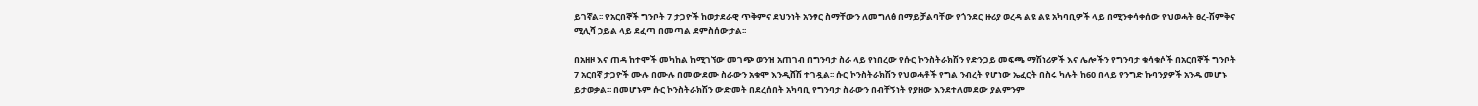ይገኛል፡፡ የአርበኞች ግንቦት 7 ታጋዮች ከወታደራዊ ጥቅምና ደህንነት አንፃር ስማቸውን ለመግለፅ በማይቻልባቸው የጎንደር ዙሪያ ወረዳ ልዩ ልዩ አካባቢዎች ላይ በሚንቀሳቀሰው የህወሓት ፀረ-ሽምቅና ሚሊሻ ኃይል ላይ ደፈጣ በመጣል ደምስሰውታል፡፡

በአዘዞ እና ጠዳ ከተሞች መካከል ከሚገኘው መገጭ ወንዝ አጠገብ በግንባታ ስራ ላይ የነበረው የሱር ኮንስትራክሽን የድንጋይ መፍጫ ማሽነሪዎች እና ሌሎችን የግንባታ ቁሳቁሶች በአርበኞች ግንቦት 7 አርበኛ ታጋዮች ሙሉ በሙሉ በመውደሙ ስራውን አቁሞ እንዲሸሽ ተገዷል፡፡ ሱር ኮንስትራክሽን የህወሓቶች የግል ንብረት የሆነው ኤፈርት በስሩ ካሉት ከ60 በላይ የንግድ ኩባንያዎች አንዱ መሆኑ ይታወቃል፡፡ በመሆኑም ሱር ኮንስትራክሽን ውድመት በደረሰበት አካባቢ የግንባታ ስራውን በብቸኝነት የያዘው እንደተለመደው ያልምንም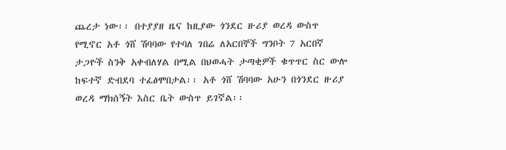ጨረታ ነው፡፡ በተያያዘ ዜና ከዚያው ጎንደር ዙሪያ ወረዳ ውስጥ የሚኖር አቶ ጎሸ ሽባባው የተባለ ገበሬ ለአርበኞች ግንቦት 7 አርበኛ ታጋዮች ስንቅ አቀብለሃል በሚል በህወሓት ታጣቂዎች ቁጥጥር ስር ውሎ ከፍተኛ ድብደባ ተፈፅሞበታል፡፡ አቶ ጎሸ ሽባባው አሁን በጎንደር ዙሪያ ወረዳ ማክሰኝት እስር ቤት ውስጥ ይገኛል፡፡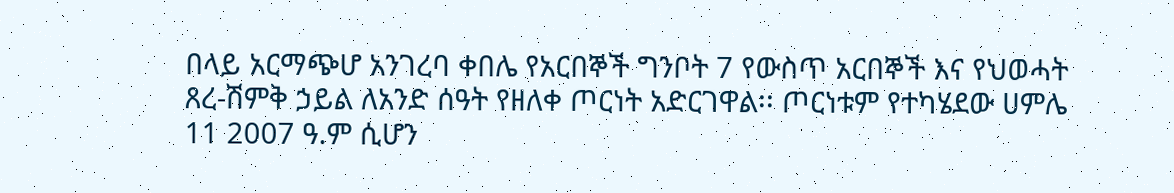በላይ አርማጭሆ አንገረባ ቀበሌ የአርበኞች ግንቦት 7 የውስጥ አርበኞች እና የህወሓት ጸረ-ሽምቅ ኃይል ለአንድ ሰዓት የዘለቀ ጦርነት አድርገዋል፡፡ ጦርነቱም የተካሄደው ሀምሌ 11 2007 ዓ.ም ሲሆን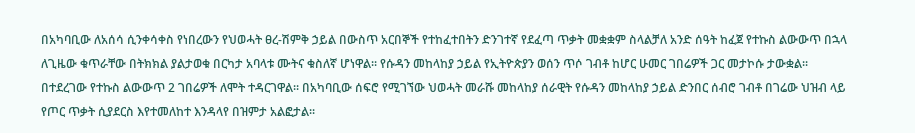በአካባቢው ለአሰሳ ሲንቀሳቀስ የነበረውን የህወሓት ፀረ-ሽምቅ ኃይል በውስጥ አርበኞች የተከፈተበትን ድንገተኛ የደፈጣ ጥቃት መቋቋም ስላልቻለ አንድ ሰዓት ከፈጀ የተኩስ ልውውጥ በኋላ ለጊዜው ቁጥራቸው በትክክል ያልታወቁ በርካታ አባላቱ ሙትና ቁስለኛ ሆነዋል፡፡ የሱዳን መከላከያ ኃይል የኢትዮጵያን ወሰን ጥሶ ገብቶ ከሆር ሁመር ገበሬዎች ጋር መታኮሱ ታውቋል፡፡ በተደረገው የተኩስ ልውውጥ 2 ገበሬዎች ለሞት ተዳርገዋል፡፡ በአካባቢው ሰፍሮ የሚገኘው ህወሓት መራሹ መከላከያ ሰራዊት የሱዳን መከላከያ ኃይል ድንበር ሰብሮ ገብቶ በገሬው ህዝብ ላይ የጦር ጥቃት ሲያደርስ እየተመለከተ እንዳላየ በዝምታ አልፎታል፡፡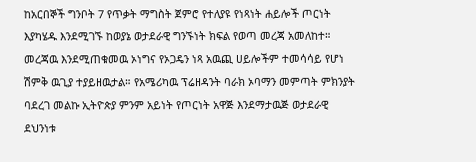ከአርበኞች ግንቦት 7 የጥቃት ማግስት ጀምሮ የተለያዩ የነጻነት ሐይሎች ጦርነት እያካሄዱ እንደሚገኙ ከወያኔ ወታደራዊ ግንኙነት ክፍል የወጣ መረጃ አመለከተ። መረጃዉ እንደሚጠቁመዉ ኦነግና የኦጋዴን ነጻ አዉጪ ሀይሎችም ተመሳሳይ የሆነ ሽምቅ ዉጊያ ተያይዘዉታል። የአሜሪካዉ ፕሬዘዳንት ባራክ ኦባማን መምጣት ምክንያት ባደረገ መልኩ ኢትዮጵያ ምንም አይነት የጦርነት አዋጅ እንደማታዉጅ ወታደራዊ ደህንነቱ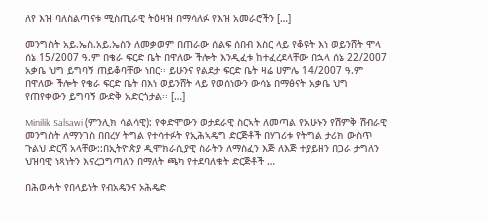ለየ እዝ ባለስልጣናቱ ሚስጢራዊ ትዕዛዝ በማሳለፉ የእዝ አመራሮችን […]

መንግስት አይ.ኤስ.አይ.ኤስን ለመቃወም በጠራው ሰልፍ ሰበብ እስር ላይ የቆዩት እነ ወይንሸት ሞላ ሰኔ 15/2007 ዓ.ም በቄራ ፍርድ ቤት በዋለው ችሎት እንዲፈቱ ከተፈረደላቸው በኋላ ሰኔ 22/2007 አቃቤ ህግ ይግባኝ ጠይቆባቸው ነበር፡፡ ይሁንና የልደታ ፍርድ ቤት ዛሬ ሀምሌ 14/2007 ዓ.ም በዋለው ችሎት የቄራ ፍርድ ቤት በእነ ወይንሸት ላይ የወሰነውን ውሳኔ በማፅናት አቃቤ ህግ የጠየቀውን ይግባኝ ውድቅ አድርጎታል፡፡ […]

Minilik Salsawi (ምንሊክ ሳልሳዊ): የቀድሞውን ወታደራዊ ስርኣት ለመጣል የአሁኑን የሽምቅ ሽብራዊ መንግስት ለማንገስ በበረሃ ትግል የተሳተፉት የኢሕኣዴግ ድርጅቶች በሃገሪቱ የትግል ታሪክ ውስጥ ጉልህ ድርሻ አላቸው::በኢትዮጵያ ዲሞክራሲያዊ ስራትን ለማስፈን እጅ ለእጅ ተያይዘን በጋራ ታግለን ህዝባዊ ነጻነትን እናረጋግጣለን በማለት ጫካ የተደባለቁት ድርጅቶች …

በሕወሓት የበላይነት የብአዴንና ኦሕዴድ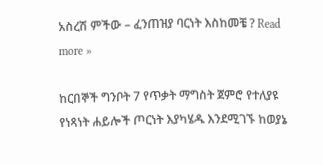አስረሽ ምችው – ፈንጠዝያ ባርነት እስከመቼ ? Read more »

ከርበኞች ግንቦት 7 የጥቃት ማግስት ጀምሮ የተለያዩ የነጻነት ሐይሎች ጦርነት እያካሄዱ እንደሚገኙ ከወያኔ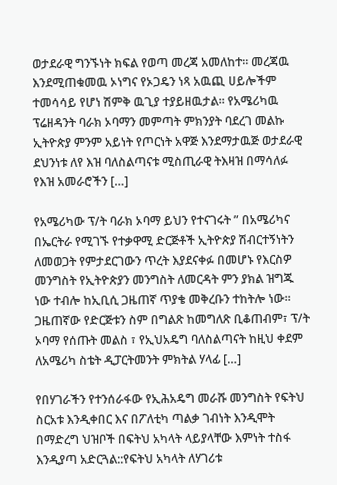ወታደራዊ ግንኙነት ክፍል የወጣ መረጃ አመለከተ። መረጃዉ እንደሚጠቁመዉ ኦነግና የኦጋዴን ነጻ አዉጪ ሀይሎችም ተመሳሳይ የሆነ ሽምቅ ዉጊያ ተያይዘዉታል። የአሜሪካዉ ፕሬዘዳንት ባራክ ኦባማን መምጣት ምክንያት ባደረገ መልኩ ኢትዮጵያ ምንም አይነት የጦርነት አዋጅ እንደማታዉጅ ወታደራዊ ደህንነቱ ለየ እዝ ባለስልጣናቱ ሚስጢራዊ ትእዛዝ በማሳለፉ የእዝ አመራሮችን […]

የአሜሪካው ፕ/ት ባራክ ኦባማ ይህን የተናገሩት ” በአሜሪካና በኤርትራ የሚገኙ የተቃዋሚ ድርጅቶች ኢትዮጵያ ሽብርተኝነትን ለመወጋት የምታደርገውን ጥረት እያደናቀፉ በመሆኑ የእርስዎ መንግስት የኢትዮጵያን መንግስት ለመርዳት ምን ያክል ዝግጁ ነው ተብሎ ከኢቢሲ ጋዜጠኛ ጥያቄ መቅረቡን ተከትሎ ነው። ጋዜጠኛው የድርጅቱን ስም በግልጽ ከመግለጽ ቢቆጠብም፣ ፕ/ት ኦባማ የሰጡት መልስ ፣ የኢህአዴግ ባለስልጣናት ከዚህ ቀደም ለአሜሪካ ስቴት ዲፓርትመንት ምክትል ሃላፊ […]

የበሃገራችን የተንሰራፋው የኢሕአዴግ መራሹ መንግስት የፍትህ ስርአቱ እንዲቀበር እና በፖለቲካ ጣልቃ ገብነት እንዲሞት በማድረግ ህዝቦች በፍትህ አካላት ላይያላቸው እምነት ተስፋ እንዲያጣ አድርጓል::የፍትህ አካላት ለሃገሪቱ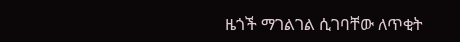ዜጎች ማገልገል ሲገባቸው ለጥቂት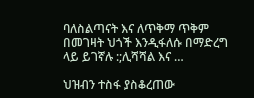ባለስልጣናት እና ለጥቅማ ጥቅም በመገዛት ህጎች እንዲፋለሱ በማድረግ ላይ ይገኛሉ :;ሊሻሻል እና …

ህዝብን ተስፋ ያስቆረጠው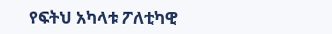የፍትህ አካላቱ ፖለቲካዊ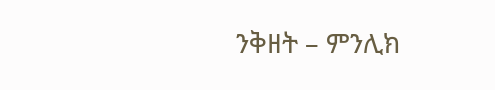ንቅዘት – ምንሊክ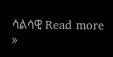ሳልሳዊ Read more »